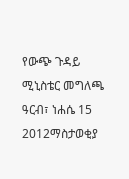የውጭ ጉዳይ ሚኒስቴር መግለጫ
ዓርብ፣ ነሐሴ 15 2012ማስታወቂያ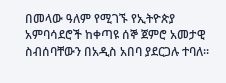በመላው ዓለም የሚገኙ የኢትዮጵያ አምባሳደሮች ከቀጣዩ ሰኞ ጀምሮ አመታዊ ስብሰባቸውን በአዲስ አበባ ያደርጋሉ ተባለ።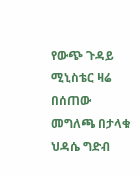የውጭ ጉዳይ ሚኒስቴር ዛሬ በሰጠው መግለጫ በታላቁ ህዳሴ ግድብ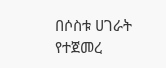በሶስቱ ሀገራት የተጀመረ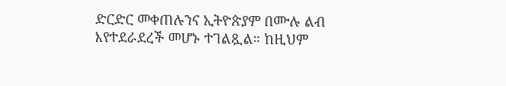ድርድር መቀጠሉንና ኢትዮጵያም በሙሉ ልብ እየተደራደረች መሆኑ ተገልጿል። ከዚህም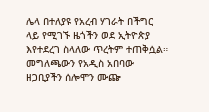ሌላ በተለያዩ የአረብ ሃገራት በችግር ላይ የሚገኙ ዜጎችን ወደ ኢትዮጵያ እየተደረገ ስላለው ጥረትም ተጠቅሷል። መግለጫውን የአዲስ አበባው ዘጋቢያችን ሰሎሞን ሙጬ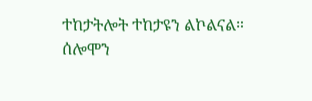ተከታትሎት ተከታዩን ልኮልናል።
ሰሎሞን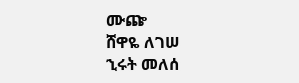ሙጬ
ሸዋዬ ለገሠ
ኂሩት መለሰ